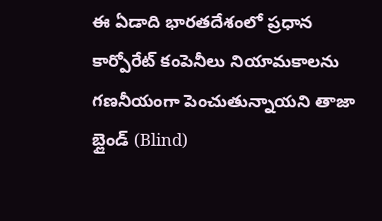ఈ ఏడాది భారతదేశంలో ప్రధాన కార్పోరేట్ కంపెనీలు నియామకాలను గణనీయంగా పెంచుతున్నాయని తాజా బ్లైండ్ (Blind)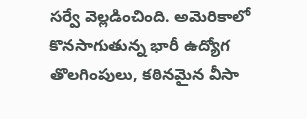సర్వే వెల్లడించింది. అమెరికాలో కొనసాగుతున్న భారీ ఉద్యోగ తొలగింపులు, కఠినమైన వీసా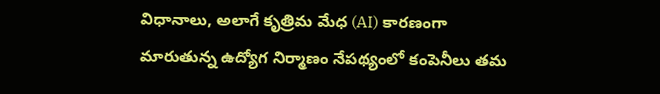విధానాలు, అలాగే కృత్రిమ మేధ (AI) కారణంగా మారుతున్న ఉద్యోగ నిర్మాణం నేపథ్యంలో కంపెనీలు తమ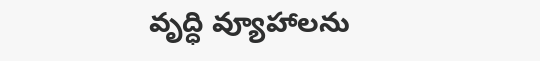వృద్ధి వ్యూహాలను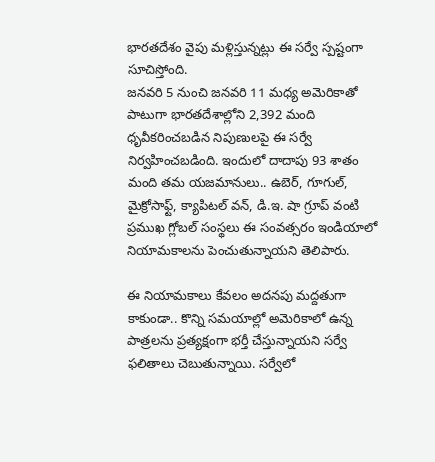భారతదేశం వైపు మళ్లిస్తున్నట్లు ఈ సర్వే స్పష్టంగా సూచిస్తోంది.
జనవరి 5 నుంచి జనవరి 11 మధ్య అమెరికాతో పాటుగా భారతదేశాల్లోని 2,392 మంది ధృవీకరించబడిన నిపుణులపై ఈ సర్వే నిర్వహించబడింది. ఇందులో దాదాపు 93 శాతం మంది తమ యజమానులు.. ఉబెర్, గూగుల్, మైక్రోసాఫ్ట్, క్యాపిటల్ వన్, డి.ఇ. షా గ్రూప్ వంటి ప్రముఖ గ్లోబల్ సంస్థలు ఈ సంవత్సరం ఇండియాలో నియామకాలను పెంచుతున్నాయని తెలిపారు.

ఈ నియామకాలు కేవలం అదనపు మద్దతుగా కాకుండా.. కొన్ని సమయాల్లో అమెరికాలో ఉన్న పాత్రలను ప్రత్యక్షంగా భర్తీ చేస్తున్నాయని సర్వే ఫలితాలు చెబుతున్నాయి. సర్వేలో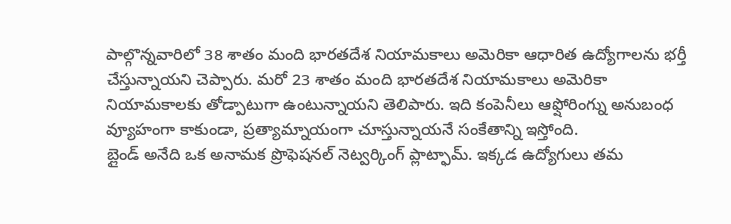పాల్గొన్నవారిలో 38 శాతం మంది భారతదేశ నియామకాలు అమెరికా ఆధారిత ఉద్యోగాలను భర్తీ చేస్తున్నాయని చెప్పారు. మరో 23 శాతం మంది భారతదేశ నియామకాలు అమెరికా నియామకాలకు తోడ్పాటుగా ఉంటున్నాయని తెలిపారు. ఇది కంపెనీలు ఆఫ్షోరింగ్ను అనుబంధ వ్యూహంగా కాకుండా, ప్రత్యామ్నాయంగా చూస్తున్నాయనే సంకేతాన్ని ఇస్తోంది.
బ్లైండ్ అనేది ఒక అనామక ప్రొఫెషనల్ నెట్వర్కింగ్ ప్లాట్ఫామ్. ఇక్కడ ఉద్యోగులు తమ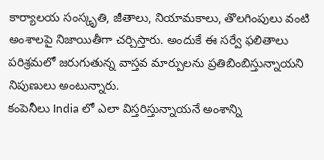కార్యాలయ సంస్కృతి, జీతాలు, నియామకాలు, తొలగింపులు వంటి అంశాలపై నిజాయితీగా చర్చిస్తారు. అందుకే ఈ సర్వే ఫలితాలు పరిశ్రమలో జరుగుతున్న వాస్తవ మార్పులను ప్రతిబింబిస్తున్నాయని నిపుణులు అంటున్నారు.
కంపెనీలు India లో ఎలా విస్తరిస్తున్నాయనే అంశాన్ని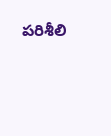పరిశీలి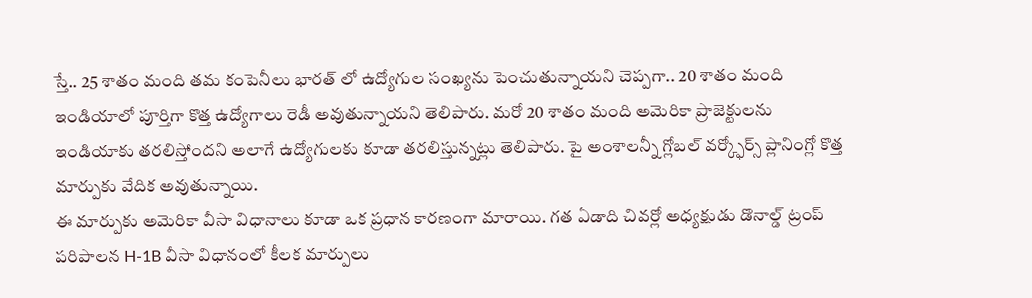స్తే.. 25 శాతం మంది తమ కంపెనీలు భారత్ లో ఉద్యోగుల సంఖ్యను పెంచుతున్నాయని చెప్పగా.. 20 శాతం మంది ఇండియాలో పూర్తిగా కొత్త ఉద్యోగాలు రెడీ అవుతున్నాయని తెలిపారు. మరో 20 శాతం మంది అమెరికా ప్రాజెక్టులను ఇండియాకు తరలిస్తోందని అలాగే ఉద్యోగులకు కూడా తరలిస్తున్నట్లు తెలిపారు. పై అంశాలన్నీ గ్లోబల్ వర్క్ఫోర్స్ ప్లానింగ్లో కొత్త మార్పుకు వేదిక అవుతున్నాయి.
ఈ మార్పుకు అమెరికా వీసా విధానాలు కూడా ఒక ప్రధాన కారణంగా మారాయి. గత ఏడాది చివర్లో అధ్యక్షుడు డొనాల్డ్ ట్రంప్ పరిపాలన H-1B వీసా విధానంలో కీలక మార్పులు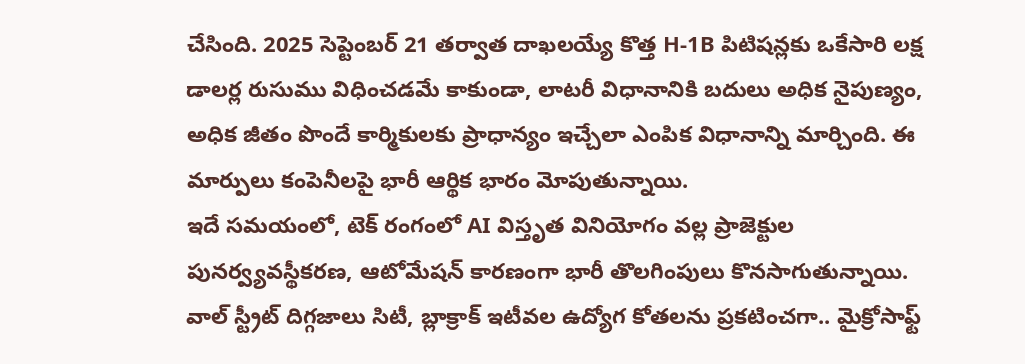చేసింది. 2025 సెప్టెంబర్ 21 తర్వాత దాఖలయ్యే కొత్త H-1B పిటిషన్లకు ఒకేసారి లక్ష డాలర్ల రుసుము విధించడమే కాకుండా, లాటరీ విధానానికి బదులు అధిక నైపుణ్యం, అధిక జీతం పొందే కార్మికులకు ప్రాధాన్యం ఇచ్చేలా ఎంపిక విధానాన్ని మార్చింది. ఈ మార్పులు కంపెనీలపై భారీ ఆర్థిక భారం మోపుతున్నాయి.
ఇదే సమయంలో, టెక్ రంగంలో AI విస్తృత వినియోగం వల్ల ప్రాజెక్టుల పునర్వ్యవస్థీకరణ, ఆటోమేషన్ కారణంగా భారీ తొలగింపులు కొనసాగుతున్నాయి. వాల్ స్ట్రీట్ దిగ్గజాలు సిటీ, బ్లాక్రాక్ ఇటీవల ఉద్యోగ కోతలను ప్రకటించగా.. మైక్రోసాఫ్ట్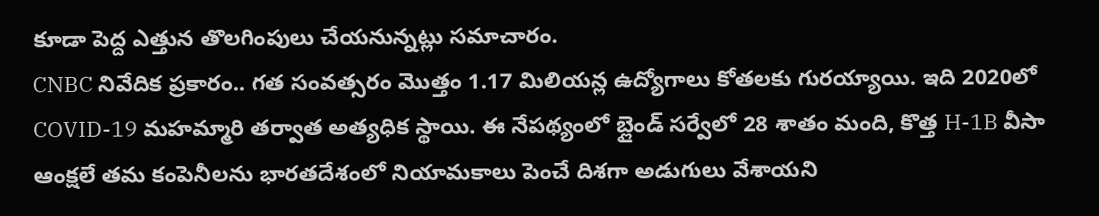కూడా పెద్ద ఎత్తున తొలగింపులు చేయనున్నట్లు సమాచారం.
CNBC నివేదిక ప్రకారం.. గత సంవత్సరం మొత్తం 1.17 మిలియన్ల ఉద్యోగాలు కోతలకు గురయ్యాయి. ఇది 2020లో COVID-19 మహమ్మారి తర్వాత అత్యధిక స్థాయి. ఈ నేపథ్యంలో బ్లైండ్ సర్వేలో 28 శాతం మంది, కొత్త H-1B వీసా ఆంక్షలే తమ కంపెనీలను భారతదేశంలో నియామకాలు పెంచే దిశగా అడుగులు వేశాయని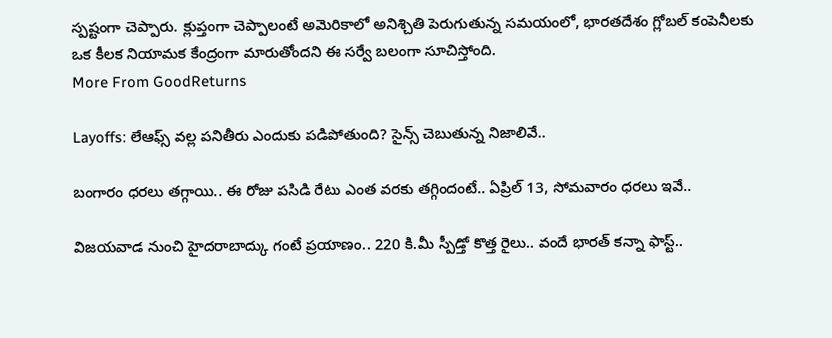స్పష్టంగా చెప్పారు. క్లుప్తంగా చెప్పాలంటే అమెరికాలో అనిశ్చితి పెరుగుతున్న సమయంలో, భారతదేశం గ్లోబల్ కంపెనీలకు ఒక కీలక నియామక కేంద్రంగా మారుతోందని ఈ సర్వే బలంగా సూచిస్తోంది.
More From GoodReturns

Layoffs: లేఆఫ్స్ వల్ల పనితీరు ఎందుకు పడిపోతుంది? సైన్స్ చెబుతున్న నిజాలివే..

బంగారం ధరలు తగ్గాయి.. ఈ రోజు పసిడి రేటు ఎంత వరకు తగ్గిందంటే.. ఏప్రిల్ 13, సోమవారం ధరలు ఇవే..

విజయవాడ నుంచి హైదరాబాద్కు గంటే ప్రయాణం.. 220 కి.మీ స్పీడ్తో కొత్త రైలు.. వందే భారత్ కన్నా ఫాస్ట్..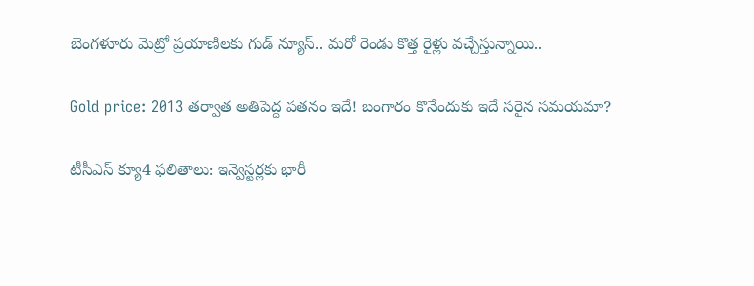బెంగళూరు మెట్రో ప్రయాణిలకు గుడ్ న్యూస్.. మరో రెండు కొత్త రైళ్లు వచ్చేస్తున్నాయి..

Gold price: 2013 తర్వాత అతిపెద్ద పతనం ఇదే! బంగారం కొనేందుకు ఇదే సరైన సమయమా?

టీసీఎస్ క్యూ4 ఫలితాలు: ఇన్వెస్టర్లకు భారీ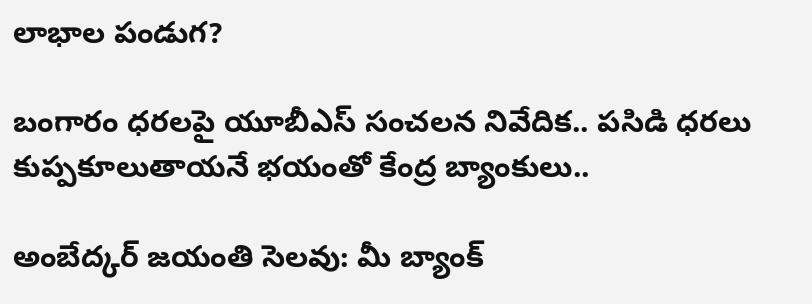లాభాల పండుగ?

బంగారం ధరలపై యూబీఎస్ సంచలన నివేదిక.. పసిడి ధరలు కుప్పకూలుతాయనే భయంతో కేంద్ర బ్యాంకులు..

అంబేద్కర్ జయంతి సెలవు: మీ బ్యాంక్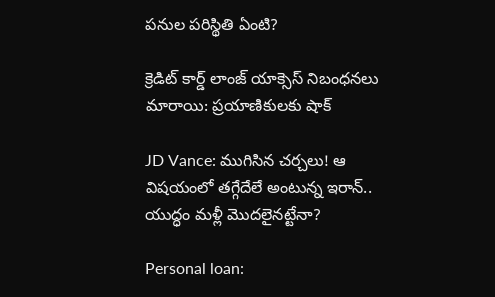పనుల పరిస్థితి ఏంటి?

క్రెడిట్ కార్డ్ లాంజ్ యాక్సెస్ నిబంధనలు మారాయి: ప్రయాణికులకు షాక్

JD Vance: ముగిసిన చర్చలు! ఆ విషయంలో తగ్గేదేలే అంటున్న ఇరాన్.. యుద్ధం మళ్లీ మొదలైనట్టేనా?

Personal loan: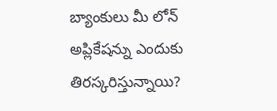బ్యాంకులు మీ లోన్ అప్లికేషన్ను ఎందుకు తిరస్కరిస్తున్నాయి?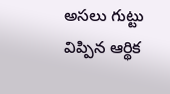అసలు గుట్టు విప్పిన ఆర్థిక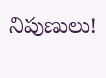నిపుణులు!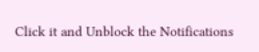Click it and Unblock the Notifications